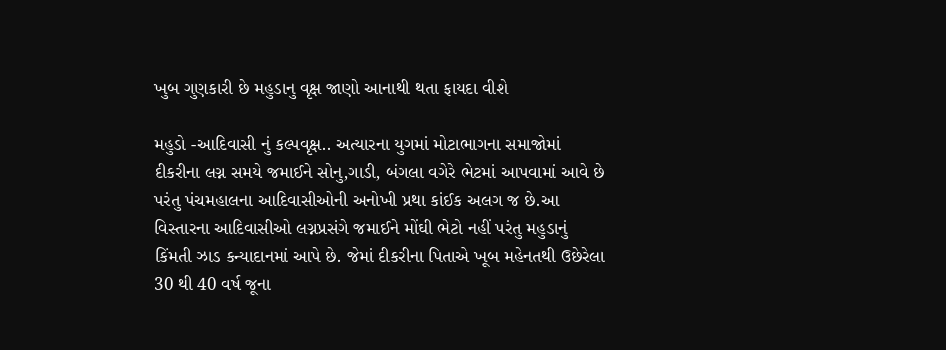ખુબ ગુણકારી છે મહુડાનુ વૃક્ષ જાણો આનાથી થતા ફાયદા વીશે

મહુડો -આદિવાસી નું કલ્પવૃક્ષ.. અત્યારના યુગમાં મોટાભાગના સમાજોમાં દીકરીના લગ્ન સમયે જમાઈને સોનુ,ગાડી, બંગલા વગેરે ભેટમાં આપવામાં આવે છે પરંતુ પંચમહાલના આદિવાસીઓની અનોખી પ્રથા કાંઈક અલગ જ છે.આ વિસ્તારના આદિવાસીઓ લગ્નપ્રસંગે જમાઈને મોંઘી ભેટો નહીં પરંતુ મહુડાનું કિંમતી ઝાડ કન્યાદાનમાં આપે છે. જેમાં દીકરીના પિતાએ ખૂબ મહેનતથી ઉછેરેલા 30 થી 40 વર્ષ જૂના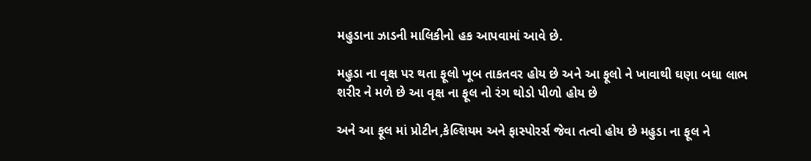મહુડાના ઝાડની માલિકીનો હક આપવામાં આવે છે.

મહુડા ના વૃક્ષ પર થતા ફૂલો ખૂબ તાકતવર હોય છે અને આ ફૂલો ને ખાવાથી ઘણા બધા લાભ શરીર ને મળે છે આ વૃક્ષ ના ફૂલ નો રંગ થોડો પીળો હોય છે

અને આ ફૂલ માં પ્રોટીન,કેલ્શિયમ અને ફાસ્પોરર્સ જેવા તત્વો હોય છે મહુડા ના ફૂલ ને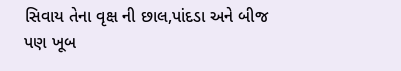સિવાય તેના વૃક્ષ ની છાલ,પાંદડા અને બીજ પણ ખૂબ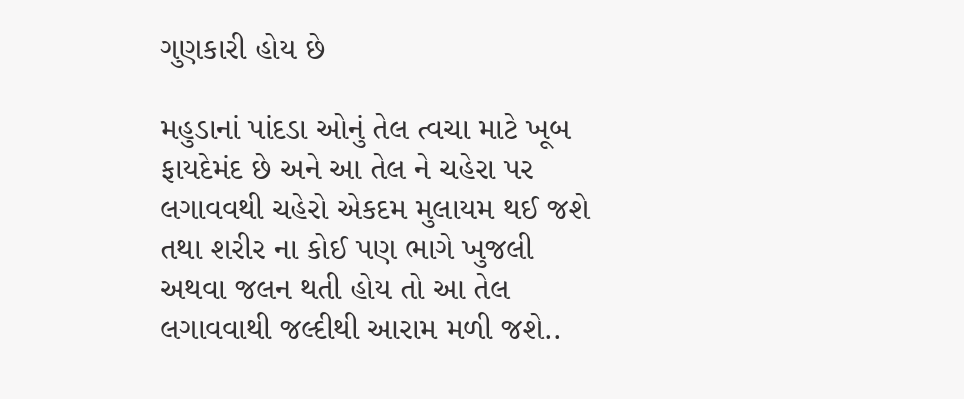ગુણકારી હોય છે

મહુડાનાં પાંદડા ઓનું તેલ ત્વચા માટે ખૂબ ફાયદેમંદ છે અને આ તેલ ને ચહેરા પર લગાવવથી ચહેરો એકદમ મુલાયમ થઈ જશે તથા શરીર ના કોઈ પણ ભાગે ખુજલી અથવા જલન થતી હોય તો આ તેલ લગાવવાથી જલ્દીથી આરામ મળી જશે..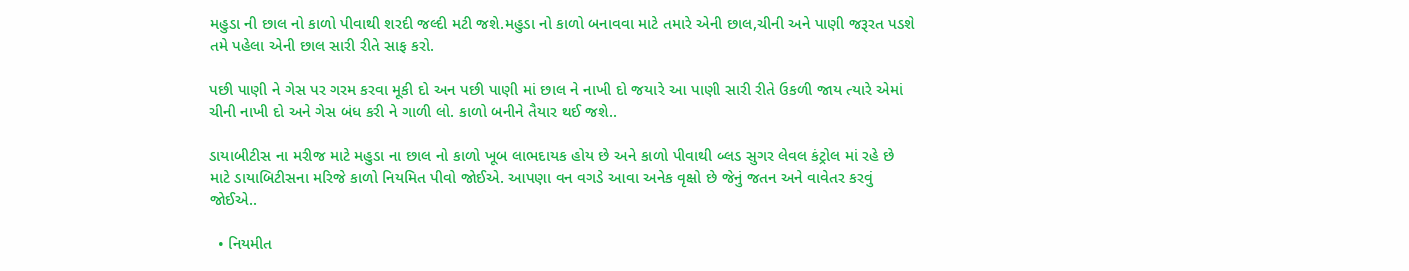મહુડા ની છાલ નો કાળો પીવાથી શરદી જલ્દી મટી જશે.મહુડા નો કાળો બનાવવા માટે તમારે એની છાલ,ચીની અને પાણી જરૂરત પડશે તમે પહેલા એની છાલ સારી રીતે સાફ કરો.

પછી પાણી ને ગેસ પર ગરમ કરવા મૂકી દો અન પછી પાણી માં છાલ ને નાખી દો જયારે આ પાણી સારી રીતે ઉકળી જાય ત્યારે એમાં ચીની નાખી દો અને ગેસ બંધ કરી ને ગાળી લો. કાળો બનીને તૈયાર થઈ જશે..

ડાયાબીટીસ ના મરીજ માટે મહુડા ના છાલ નો કાળો ખૂબ લાભદાયક હોય છે અને કાળો પીવાથી બ્લડ સુગર લેવલ કંટ્રોલ માં રહે છે માટે ડાયાબિટીસના મરિજે કાળો નિયમિત પીવો જોઈએ. આપણા વન વગડે આવા અનેક વૃક્ષો છે જેનું જતન અને વાવેતર કરવું જોઈએ..

  • નિયમીત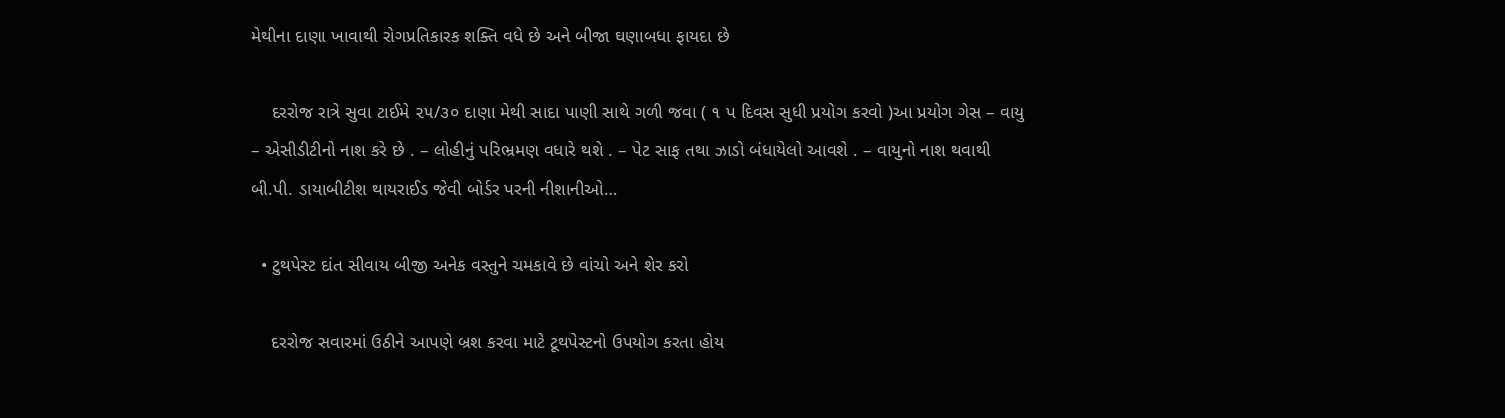મેથીના દાણા ખાવાથી રોગપ્રતિકારક શક્તિ વધે છે અને બીજા ઘણાબધા ફાયદા છે

    દરરોજ રાત્રે સુવા ટાઈમે ૨૫/૩૦ દાણા મેથી સાદા પાણી સાથે ગળી જવા ( ૧ પ દિવસ સુધી પ્રયોગ કરવો )આ પ્રયોગ ગેસ – વાયુ – એસીડીટીનો નાશ કરે છે . – લોહીનું પરિભ્રમણ વધારે થશે . – પેટ સાફ તથા ઝાડો બંધાયેલો આવશે . – વાયુનો નાશ થવાથી બી.પી. ડાયાબીટીશ થાયરાઈડ જેવી બોર્ડર પરની નીશાનીઓ…

  • ટુથપેસ્ટ દાંત સીવાય બીજી અનેક વસ્તુને ચમકાવે છે વાંચો અને શેર કરો

    દરરોજ સવારમાં ઉઠીને આપણે બ્રશ કરવા માટે ટૂથપેસ્ટનો ઉપયોગ કરતા હોય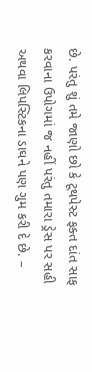છે. પરંતુ શું તમે જાણો છો કે ટૂથપેસ્ટ ફક્ત દાંત સાફ કરવાના ઉપોગમાં જ નહીં પરંતુ તમારા ડ્રેસ પર સહી અથવા લિપસ્ટિકના ડાઘને પણ ગુમ કરી દે છે. –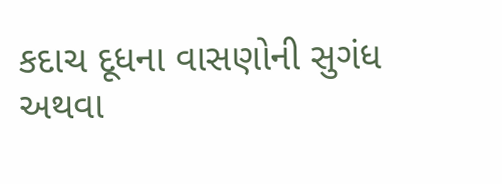કદાચ દૂધના વાસણોની સુગંધ અથવા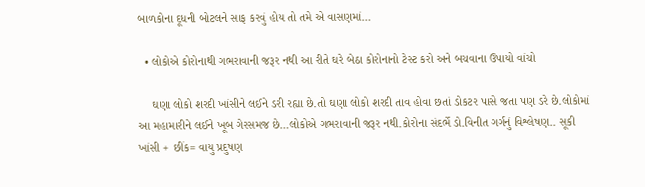બાળકોના દૂધની બોટલને સાફ કરવું હોય તો તમે એ વાસણમાં…

  • લોકોએ કોરોનાથી ગભરાવાની જરૂર નથી આ રીતે ઘરે બેઠા કોરોનાનો ટેસ્ટ કરો અને બચવાના ઉપાયો વાંચો

    ઘણા લોકો શરદી ખાંસીને લઈને ડરી રહ્યા છે.તો ઘણા લોકો શરદી તાવ હોવા છતાં ડોકટર પાસે જતા પણ ડરે છે.લોકોમાં આ મહામારીને લઈને ખૂબ ગેરસમજ છે…લોકોએ ગભરાવાની જરૂર નથી.કોરોના સંદર્ભે ડો.વિનીત ગર્ગનું વિશ્લેષણ.. સૂકી ખાંસી + છીંક= વાયુ પ્રદુષણ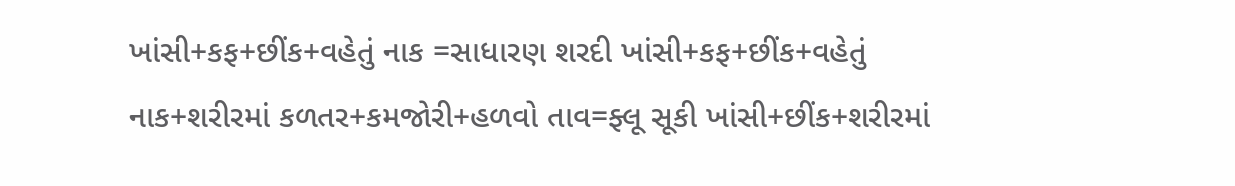ખાંસી+કફ+છીંક+વહેતું નાક =સાધારણ શરદી ખાંસી+કફ+છીંક+વહેતું નાક+શરીરમાં કળતર+કમજોરી+હળવો તાવ=ફ્લૂ સૂકી ખાંસી+છીંક+શરીરમાં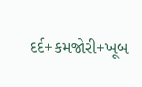દર્દ+કમજોરી+ખૂબ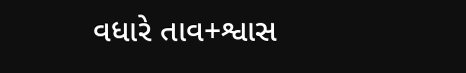વધારે તાવ+શ્વાસ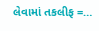લેવામાં તકલીફ =…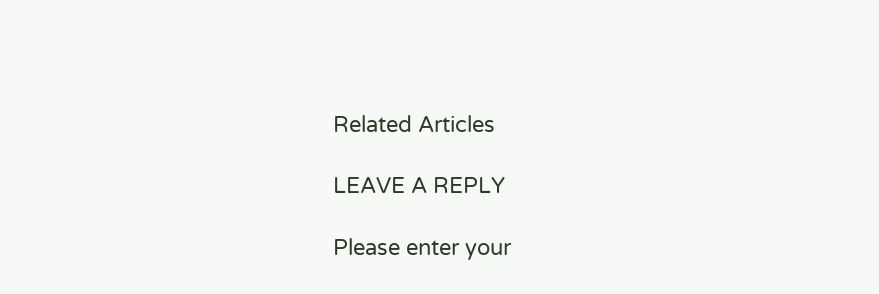Related Articles

LEAVE A REPLY

Please enter your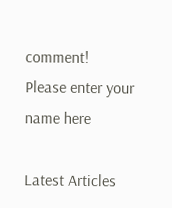comment!
Please enter your name here

Latest Articles